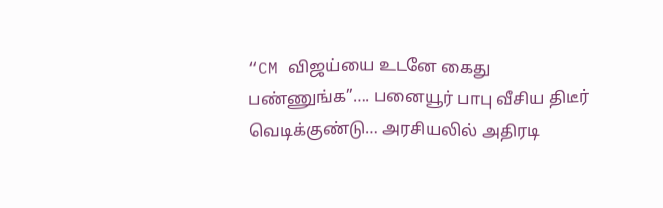“CM விஜய்யை உடனே கைது பண்ணுங்க”…. பனையூர் பாபு வீசிய திடீர் வெடிக்குண்டு… அரசியலில் அதிரடி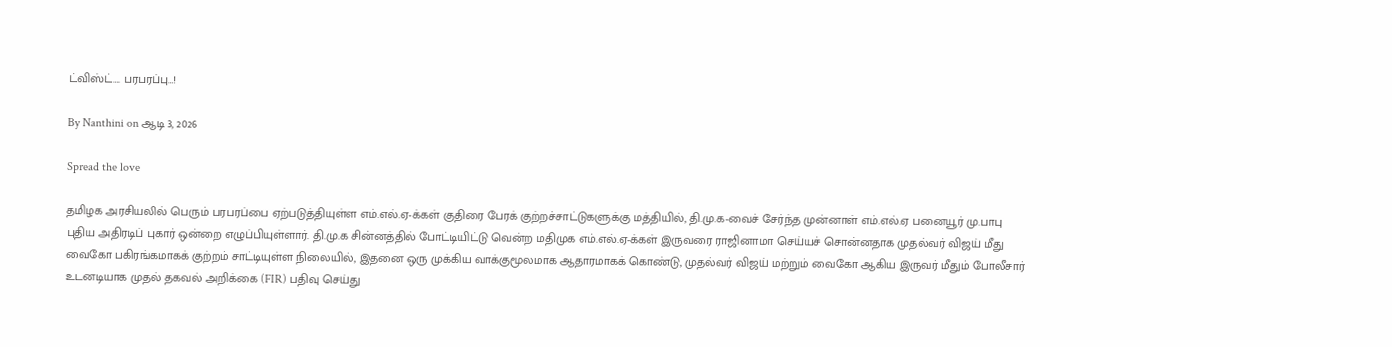ட்விஸ்ட்…. பரபரப்பு…!

By Nanthini on ஆடி 3, 2026

Spread the love

தமிழக அரசியலில் பெரும் பரபரப்பை ஏற்படுத்தியுள்ள எம்.எல்.ஏ-க்கள் குதிரை பேரக் குற்றச்சாட்டுகளுக்கு மத்தியில், தி.மு.க-வைச் சேர்ந்த முன்னாள் எம்.எல்.ஏ பனையூர் மு.பாபு புதிய அதிரடிப் புகார் ஒன்றை எழுப்பியுள்ளார். தி.மு.க சின்னத்தில் போட்டியிட்டு வென்ற மதிமுக எம்.எல்.ஏ-க்கள் இருவரை ராஜினாமா செய்யச் சொன்னதாக முதல்வர் விஜய் மீது வைகோ பகிரங்கமாகக் குற்றம் சாட்டியுள்ள நிலையில், இதனை ஒரு முக்கிய வாக்குமூலமாக ஆதாரமாகக் கொண்டு, முதல்வர் விஜய் மற்றும் வைகோ ஆகிய இருவர் மீதும் போலீசார் உடனடியாக முதல் தகவல் அறிக்கை (FIR) பதிவு செய்து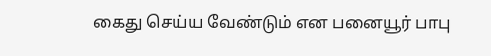கைது செய்ய வேண்டும் என பனையூர் பாபு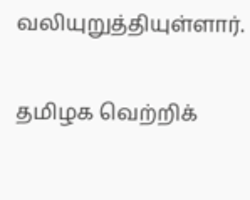வலியுறுத்தியுள்ளார்.

தமிழக வெற்றிக்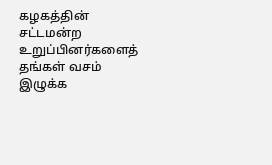கழகத்தின் சட்டமன்ற உறுப்பினர்களைத் தங்கள் வசம் இழுக்க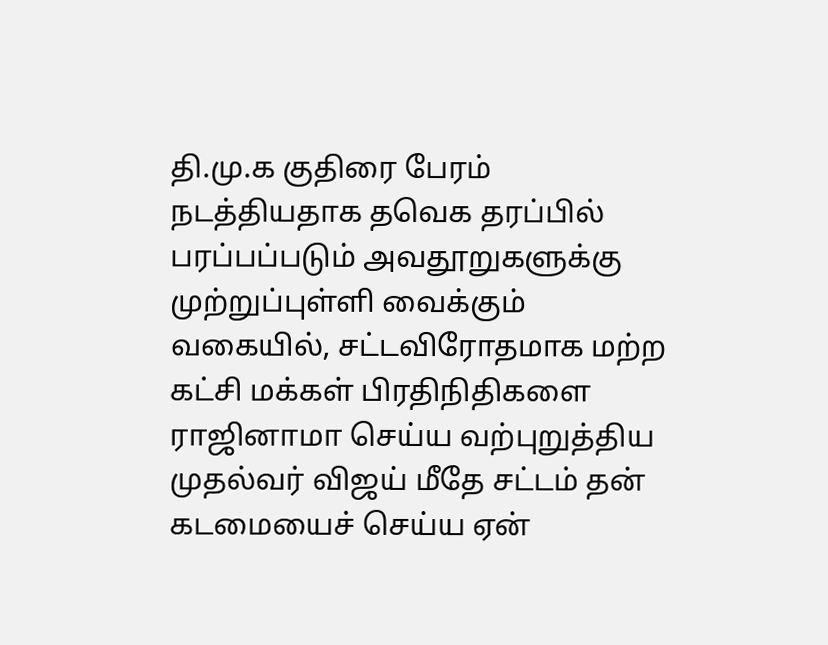தி.மு.க குதிரை பேரம் நடத்தியதாக தவெக தரப்பில் பரப்பப்படும் அவதூறுகளுக்கு முற்றுப்புள்ளி வைக்கும் வகையில், சட்டவிரோதமாக மற்ற கட்சி மக்கள் பிரதிநிதிகளை ராஜினாமா செய்ய வற்புறுத்திய முதல்வர் விஜய் மீதே சட்டம் தன் கடமையைச் செய்ய ஏன்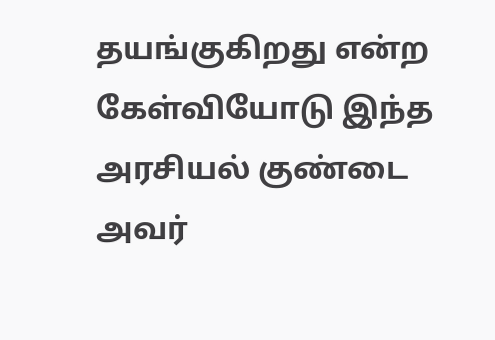தயங்குகிறது என்ற கேள்வியோடு இந்த அரசியல் குண்டை அவர்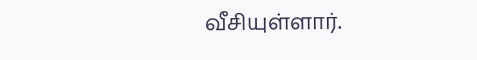வீசியுள்ளார்.